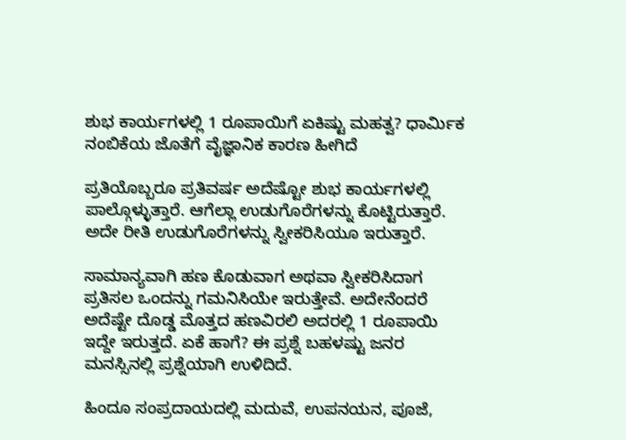ಶುಭ ಕಾರ್ಯಗಳಲ್ಲಿ 1 ರೂಪಾಯಿಗೆ ಏಕಿಷ್ಟು ಮಹತ್ವ? ಧಾರ್ಮಿಕ ನಂಬಿಕೆಯ ಜೊತೆಗೆ ವೈಜ್ಞಾನಿಕ ಕಾರಣ ಹೀಗಿದೆ

ಪ್ರತಿಯೊಬ್ಬರೂ ಪ್ರತಿವರ್ಷ ಅದೆಷ್ಟೋ ಶುಭ ಕಾರ್ಯಗಳಲ್ಲಿ ಪಾಲ್ಗೊಳ್ಳುತ್ತಾರೆ. ಆಗೆಲ್ಲಾ ಉಡುಗೊರೆಗಳನ್ನು ಕೊಟ್ಟಿರುತ್ತಾರೆ. ಅದೇ ರೀತಿ ಉಡುಗೊರೆಗಳನ್ನು ಸ್ವೀಕರಿಸಿಯೂ ಇರುತ್ತಾರೆ.

ಸಾಮಾನ್ಯವಾಗಿ ಹಣ ಕೊಡುವಾಗ ಅಥವಾ ಸ್ವೀಕರಿಸಿದಾಗ ಪ್ರತಿಸಲ ಒಂದನ್ನು ಗಮನಿಸಿಯೇ ಇರುತ್ತೇವೆ. ಅದೇನೆಂದರೆ ಅದೆಷ್ಟೇ ದೊಡ್ಡ ಮೊತ್ತದ ಹಣವಿರಲಿ ಅದರಲ್ಲಿ 1 ರೂಪಾಯಿ ಇದ್ದೇ ಇರುತ್ತದೆ. ಏಕೆ ಹಾಗೆ? ಈ ಪ್ರಶ್ನೆ ಬಹಳಷ್ಟು ಜನರ ಮನಸ್ಸಿನಲ್ಲಿ ಪ್ರಶ್ನೆಯಾಗಿ ಉಳಿದಿದೆ.

ಹಿಂದೂ ಸಂಪ್ರದಾಯದಲ್ಲಿ ಮದುವೆ, ಉಪನಯನ, ಪೂಜೆ,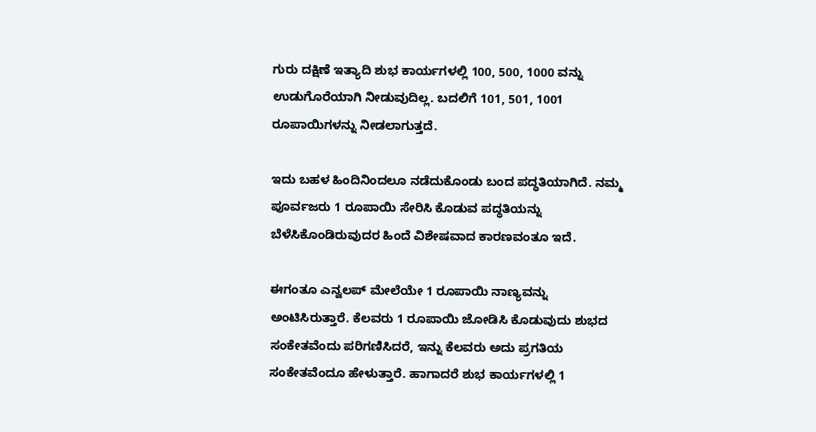ಗುರು ದಕ್ಷಿಣೆ ಇತ್ಯಾದಿ ಶುಭ ಕಾರ್ಯಗಳಲ್ಲಿ 100, 500, 1000 ವನ್ನು ಉಡುಗೊರೆಯಾಗಿ ನೀಡುವುದಿಲ್ಲ. ಬದಲಿಗೆ 101, 501, 1001 ರೂಪಾಯಿಗಳನ್ನು ನೀಡಲಾಗುತ್ತದೆ.

ಇದು ಬಹಳ ಹಿಂದಿನಿಂದಲೂ ನಡೆದುಕೊಂಡು ಬಂದ ಪದ್ಧತಿಯಾಗಿದೆ. ನಮ್ಮ ಪೂರ್ವಜರು 1 ರೂಪಾಯಿ ಸೇರಿಸಿ ಕೊಡುವ ಪದ್ಧತಿಯನ್ನು ಬೆಳೆಸಿಕೊಂಡಿರುವುದರ ಹಿಂದೆ ವಿಶೇಷವಾದ ಕಾರಣವಂತೂ ಇದೆ.

ಈಗಂತೂ ಎನ್ವಲಪ್‌ ಮೇಲೆಯೇ 1 ರೂಪಾಯಿ ನಾಣ್ಯವನ್ನು ಅಂಟಿಸಿರುತ್ತಾರೆ. ಕೆಲವರು 1 ರೂಪಾಯಿ ಜೋಡಿಸಿ ಕೊಡುವುದು ಶುಭದ ಸಂಕೇತವೆಂದು ಪರಿಗಣಿಸಿದರೆ, ಇನ್ನು ಕೆಲವರು ಅದು ಪ್ರಗತಿಯ ಸಂಕೇತವೆಂದೂ ಹೇಳುತ್ತಾರೆ. ಹಾಗಾದರೆ ಶುಭ ಕಾರ್ಯಗಳಲ್ಲಿ 1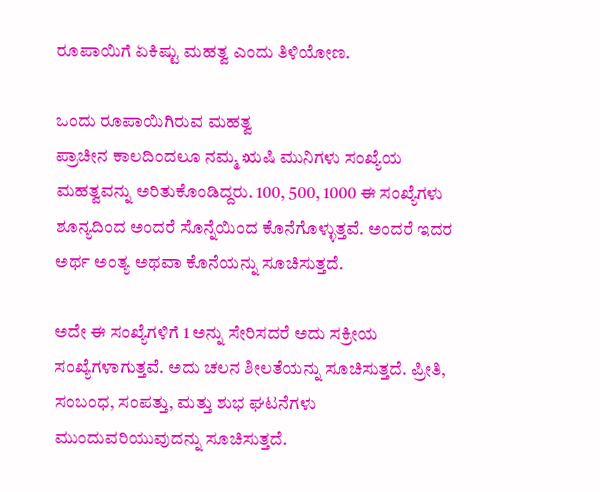ರೂಪಾಯಿಗೆ ಏಕಿಷ್ಟು ಮಹತ್ವ ಎಂದು ತಿಳಿಯೋಣ.

ಒಂದು ರೂಪಾಯಿಗಿರುವ ಮಹತ್ವ
ಪ್ರಾಚೀನ ಕಾಲದಿಂದಲೂ ನಮ್ಮ ಋಷಿ ಮುನಿಗಳು ಸಂಖ್ಯೆಯ ಮಹತ್ವವನ್ನು ಅರಿತುಕೊಂಡಿದ್ದರು. 100, 500, 1000 ಈ ಸಂಖ್ಯೆಗಳು ಶೂನ್ಯದಿಂದ ಅಂದರೆ ಸೊನ್ನೆಯಿಂದ ಕೊನೆಗೊಳ್ಳುತ್ತವೆ. ಅಂದರೆ ಇದರ ಅರ್ಥ ಅಂತ್ಯ ಅಥವಾ ಕೊನೆಯನ್ನು ಸೂಚಿಸುತ್ತದೆ.

ಅದೇ ಈ ಸಂಖ್ಯೆಗಳಿಗೆ 1 ಅನ್ನು ಸೇರಿಸದರೆ ಅದು ಸಕ್ರೀಯ ಸಂಖ್ಯೆಗಳಾಗುತ್ತವೆ. ಅದು ಚಲನ ಶೀಲತೆಯನ್ನು ಸೂಚಿಸುತ್ತದೆ. ಪ್ರೀತಿ, ಸಂಬಂಧ, ಸಂಪತ್ತು, ಮತ್ತು ಶುಭ ಘಟನೆಗಳು ಮುಂದುವರಿಯುವುದನ್ನು ಸೂಚಿಸುತ್ತದೆ.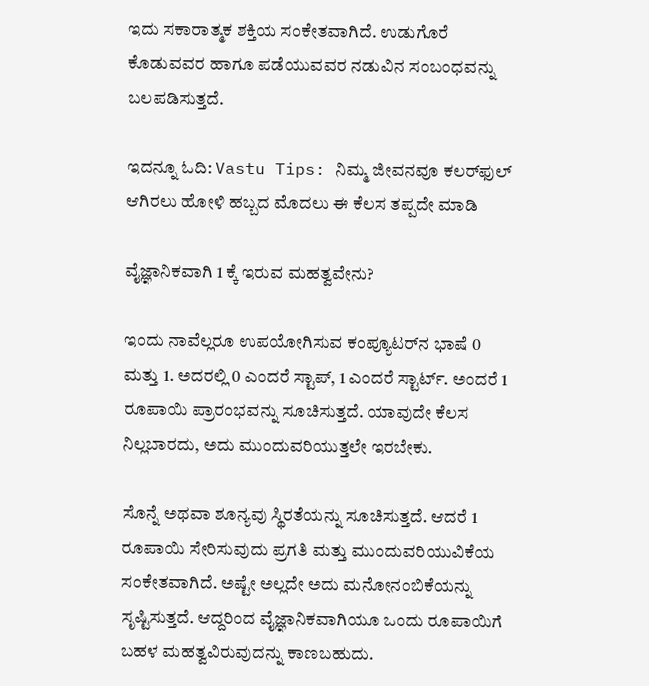ಇದು ಸಕಾರಾತ್ಮಕ ಶಕ್ತಿಯ ಸಂಕೇತವಾಗಿದೆ. ಉಡುಗೊರೆ ಕೊಡುವವರ ಹಾಗೂ ಪಡೆಯುವವರ ನಡುವಿನ ಸಂಬಂಧವನ್ನು ಬಲಪಡಿಸುತ್ತದೆ.

ಇದನ್ನೂ ಓದಿ: Vastu Tips: ನಿಮ್ಮ ಜೀವನವೂ ಕಲರ್‌ಫುಲ್‌ ಆಗಿರಲು ಹೋಳಿ ಹಬ್ಬದ ಮೊದಲು ಈ ಕೆಲಸ ತಪ್ಪದೇ ಮಾಡಿ

ವೈಜ್ಞಾನಿಕವಾಗಿ 1 ಕ್ಕೆ ಇರುವ ಮಹತ್ವವೇನು?

ಇಂದು ನಾವೆಲ್ಲರೂ ಉಪಯೋಗಿಸುವ ಕಂಪ್ಯೂಟರ್‌ನ ಭಾಷೆ 0 ಮತ್ತು 1. ಅದರಲ್ಲಿ 0 ಎಂದರೆ ಸ್ಟಾಪ್‌, 1 ಎಂದರೆ ಸ್ಟಾರ್ಟ್‌. ಅಂದರೆ 1 ರೂಪಾಯಿ ಪ್ರಾರಂಭವನ್ನು ಸೂಚಿಸುತ್ತದೆ. ಯಾವುದೇ ಕೆಲಸ ನಿಲ್ಲಬಾರದು, ಅದು ಮುಂದುವರಿಯುತ್ತಲೇ ಇರಬೇಕು.

ಸೊನ್ನೆ ಅಥವಾ ಶೂನ್ಯವು ಸ್ಥಿರತೆಯನ್ನು ಸೂಚಿಸುತ್ತದೆ. ಆದರೆ 1 ರೂಪಾಯಿ ಸೇರಿಸುವುದು ಪ್ರಗತಿ ಮತ್ತು ಮುಂದುವರಿಯುವಿಕೆಯ ಸಂಕೇತವಾಗಿದೆ. ಅಷ್ಟೇ ಅಲ್ಲದೇ ಅದು ಮನೋನಂಬಿಕೆಯನ್ನು ಸೃಷ್ಟಿಸುತ್ತದೆ. ಆದ್ದರಿಂದ ವೈಜ್ಞಾನಿಕವಾಗಿಯೂ ಒಂದು ರೂಪಾಯಿಗೆ ಬಹಳ ಮಹತ್ವವಿರುವುದನ್ನು ಕಾಣಬಹುದು.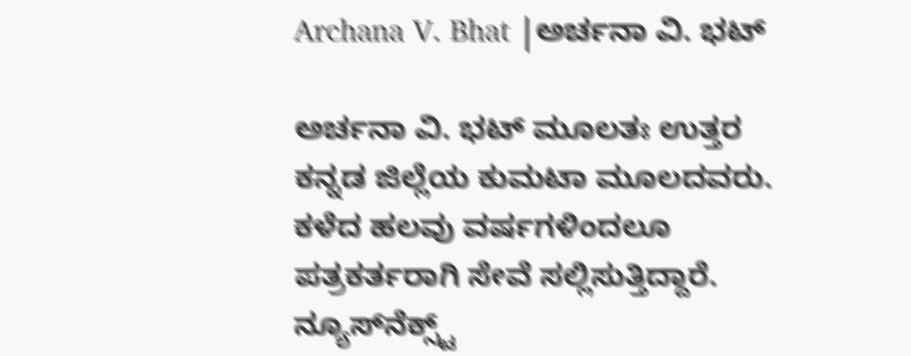Archana V. Bhat |ಅರ್ಚನಾ ವಿ. ಭಟ್

ಅರ್ಚನಾ ವಿ. ಭಟ್‌ ಮೂಲತಃ ಉತ್ತರ ಕನ್ನಡ ಜಿಲ್ಲೆಯ ಕುಮಟಾ ಮೂಲದವರು. ಕಳೆದ ಹಲವು ವರ್ಷಗಳಿಂದಲೂ ಪತ್ರಕರ್ತರಾಗಿ ಸೇವೆ ಸಲ್ಲಿಸುತ್ತಿದ್ದಾರೆ. ನ್ಯೂಸ್‌ನೆಕ್ಸ್ಟ್‌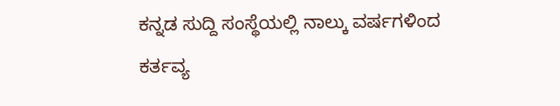ಕನ್ನಡ ಸುದ್ದಿ ಸಂಸ್ಥೆಯಲ್ಲಿ ನಾಲ್ಕು ವರ್ಷಗಳಿಂದ ಕರ್ತವ್ಯ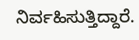ನಿರ್ವಹಿಸುತ್ತಿದ್ದಾರೆ.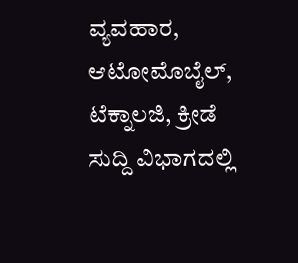ವ್ಯವಹಾರ, ಆಟೋಮೊಬೈಲ್‌, ಟೆಕ್ನಾಲಜಿ, ಕ್ರೀಡೆ ಸುದ್ದಿ ವಿಭಾಗದಲ್ಲಿ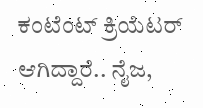ಕಂಟೆಂಟ್‌ ಕ್ರಿಯೆಟರ್‌ ಆಗಿದ್ದಾರೆ.. ನೈಜ,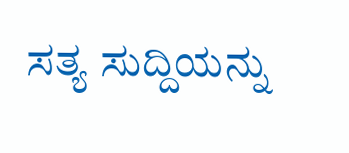ಸತ್ಯ ಸುದ್ದಿಯನ್ನು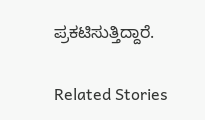ಪ್ರಕಟಿಸುತ್ತಿದ್ದಾರೆ.

Related Stories